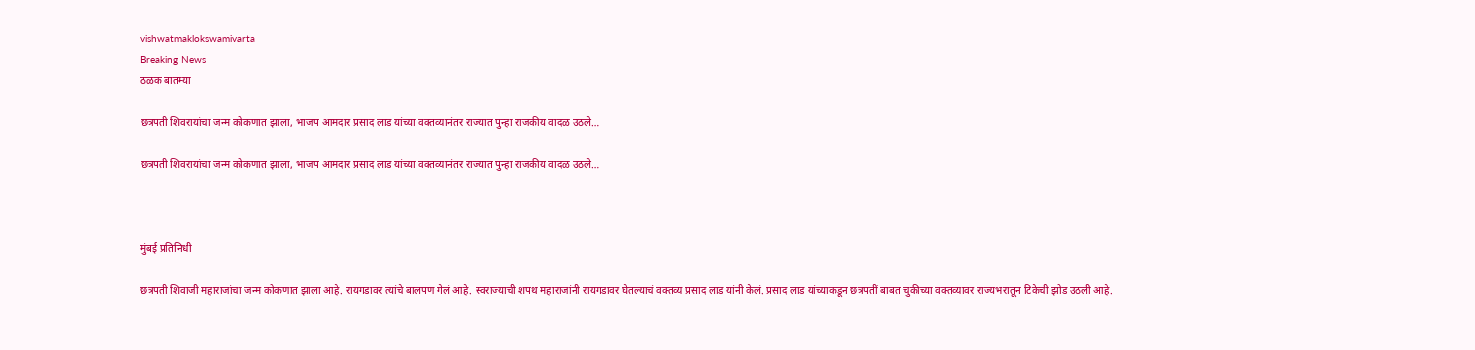vishwatmaklokswamivarta
Breaking News
ठळक बातम्या

छत्रपती शिवरायांचा जन्म कोकणात झाला, भाजप आमदार प्रसाद लाड यांच्या वक्तव्यानंतर राज्यात पुन्हा राजकीय वादळ उठले…

छत्रपती शिवरायांचा जन्म कोकणात झाला, भाजप आमदार प्रसाद लाड यांच्या वक्तव्यानंतर राज्यात पुन्हा राजकीय वादळ उठले…



मुंबई प्रतिनिधी

छत्रपती शिवाजी महाराजांचा जन्म कोकणात झाला आहे. रायगडावर त्यांचे बालपण गेलं आहे. स्वराज्याची शपथ महाराजांनी रायगडावर घेतल्याचं वक्तव्य प्रसाद लाड यांनी केलं. प्रसाद लाड यांच्याकडून छत्रपतीं बाबत चुकीच्या वक्तव्यावर राज्यभरातून टिकेची झोड उठली आहे.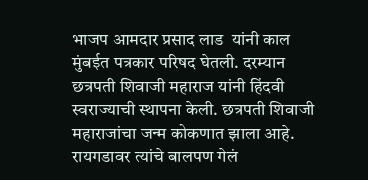भाजप आमदार प्रसाद लाड  यांनी काल मुंबईत पत्रकार परिषद घेतली. दरम्यान छत्रपती शिवाजी महाराज यांनी हिंदवी स्वराज्याची स्थापना केली. छत्रपती शिवाजी महाराजांचा जन्म कोकणात झाला आहे. रायगडावर त्यांचे बालपण गेलं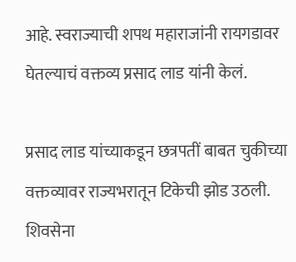आहे. स्वराज्याची शपथ महाराजांनी रायगडावर घेतल्याचं वक्तव्य प्रसाद लाड यांनी केलं.

प्रसाद लाड यांच्याकडून छत्रपतीं बाबत चुकीच्या वक्तव्यावर राज्यभरातून टिकेची झोड उठली. शिवसेना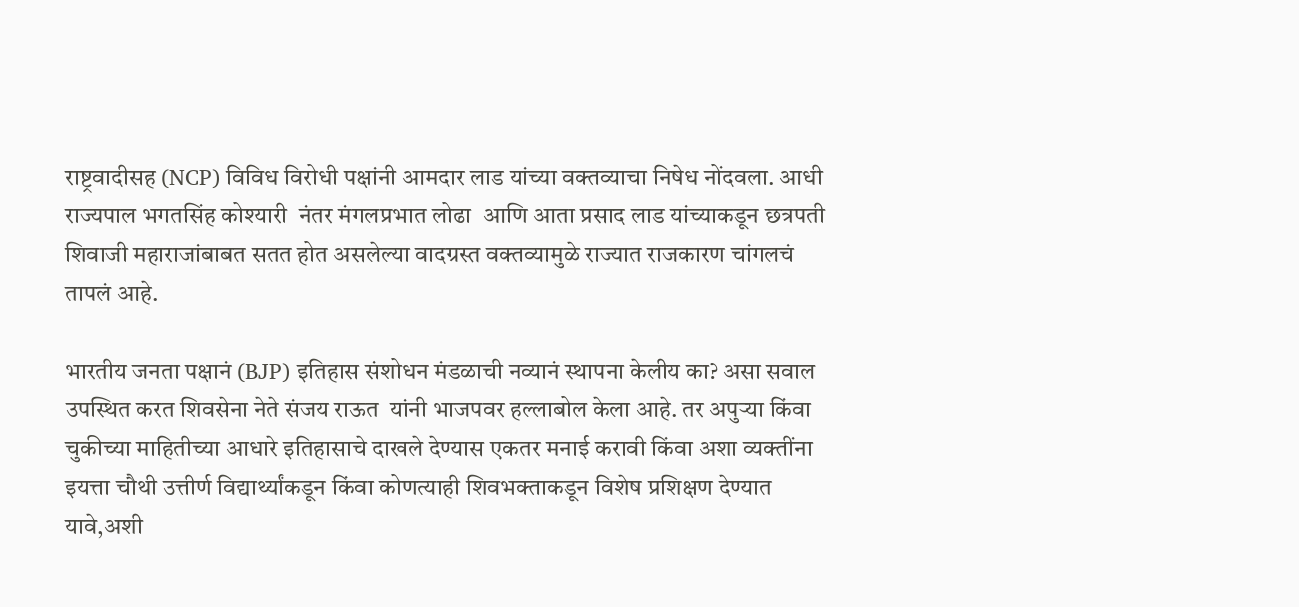राष्ट्रवादीसह (NCP) विविध विरोधी पक्षांनी आमदार लाड यांच्या वक्तव्याचा निषेध नोंदवला. आधी राज्यपाल भगतसिंह कोश्यारी  नंतर मंगलप्रभात लोढा  आणि आता प्रसाद लाड यांच्याकडून छत्रपती शिवाजी महाराजांबाबत सतत होत असलेल्या वादग्रस्त वक्तव्यामुळे राज्यात राजकारण चांगलचं तापलं आहे.

भारतीय जनता पक्षानं (BJP) इतिहास संशोधन मंडळाची नव्यानं स्थापना केलीय का? असा सवाल उपस्थित करत शिवसेना नेते संजय राऊत  यांनी भाजपवर हल्लाबोल केला आहे. तर अपुऱ्या किंवा चुकीच्या माहितीच्या आधारे इतिहासाचे दाखले देण्यास एकतर मनाई करावी किंवा अशा व्यक्तींना इयत्ता चौथी उत्तीर्ण विद्यार्थ्यांकडून किंवा कोणत्याही शिवभक्ताकडून विशेष प्रशिक्षण देण्यात यावे,अशी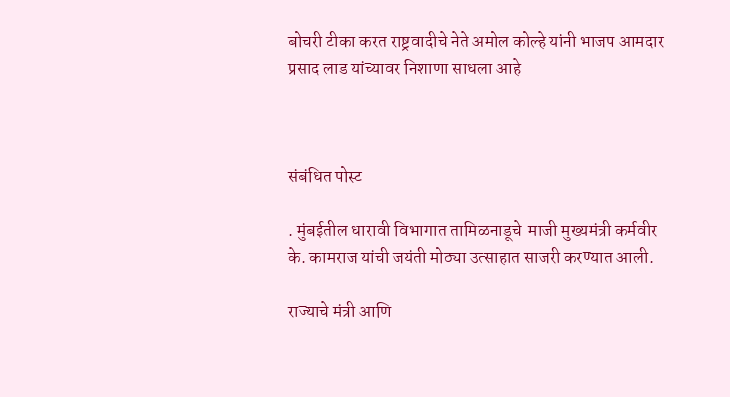बोचरी टीका करत राष्ट्रवादीचे नेते अमोल कोल्हे यांनी भाजप आमदार प्रसाद लाड यांच्यावर निशाणा साधला आहे



संबंधित पोस्ट

. मुंबईतील धारावी विभागात तामिळनाडूचे  माजी मुख्यमंत्री कर्मवीर के. कामराज यांची जयंती मोठ्या उत्साहात साजरी करण्यात आली.

राज्याचे मंत्री आणि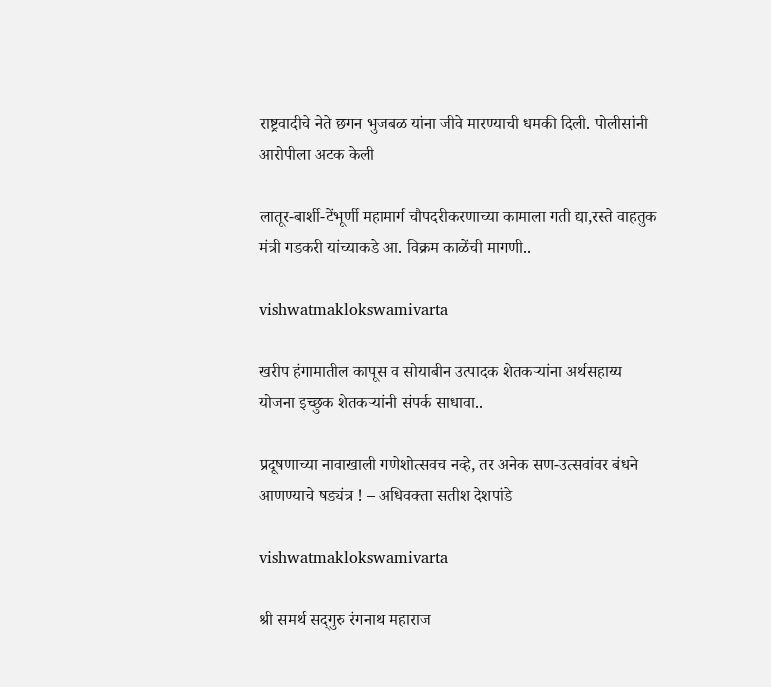राष्ट्रवादीचे नेते छगन भुजबळ यांना जीवे मारण्याची धमकी दिली. पोलीसांनी आरोपीला अटक केली

लातूर-बार्शी-टेंभूर्णी महामार्ग चौपदरीकरणाच्या कामाला गती द्या,रस्ते वाहतुक मंत्री गडकरी यांच्याकडे आ. विक्रम काळेंची मागणी..

vishwatmaklokswamivarta

खरीप हंगामातील कापूस व सोयाबीन उत्पादक शेतकऱ्यांना अर्थसहाय्य योजना इच्छुक शेतकऱ्यांनी संपर्क साधावा..

प्रदूषणाच्या नावाखाली गणेशोत्सवच नव्हे, तर अनेक सण-उत्सवांवर बंधने आणण्याचे षड्यंत्र ! – अधिवक्ता सतीश देशपांडे

vishwatmaklokswamivarta

श्री समर्थ सद्‌गुरु रंगनाथ महाराज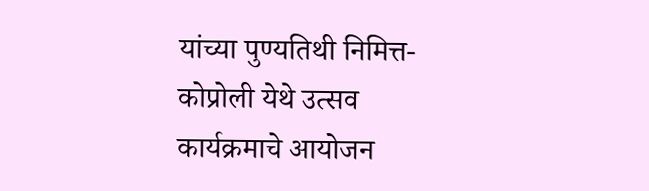यांच्या पुण्यतिथी निमित्त-कोप्रोली येथे उत्सव कार्यक्रमाचे आयोजन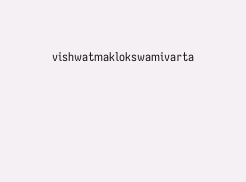vishwatmaklokswamivarta